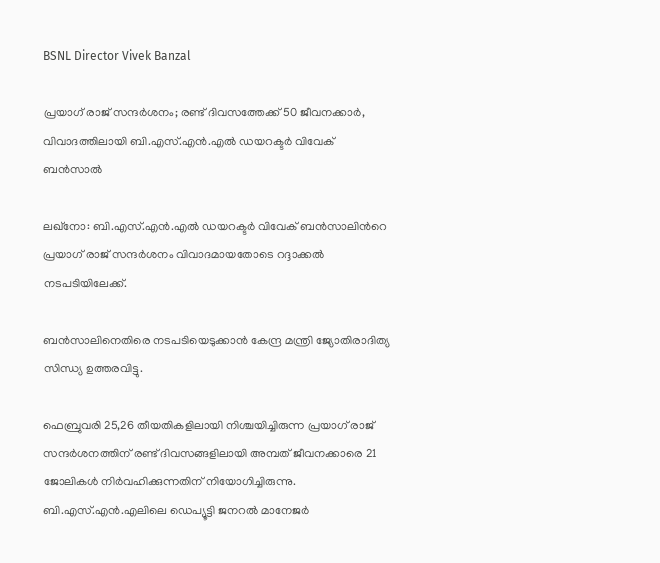BSNL Director Vivek Banzal

പ്രയാഗ് രാജ് സന്ദർശനം; രണ്ട് ദിവസത്തേക്ക് 50 ജീവനക്കാർ, വിവാദത്തിലായി ബി.എസ്.എൻ.എൽ ഡയറക്ടർ വിവേക് ബൻസാൽ

ലഖ്നോ: ബി.എസ്.എൻ.എൽ ഡയറക്ടർ വിവേക് ബൻസാലിന്‍റെ പ്രയാഗ് രാജ് സന്ദർശനം വിവാദമായതോടെ റദ്ദാക്കൽ നടപടിയിലേക്ക്.

ബൻസാലിനെതിരെ നടപടിയെടുക്കാൻ കേന്ദ്ര മന്ത്രി ജ്യോതിരാദിത്യ സിന്ധ്യ ഉത്തരവിട്ടു.

ഫെബ്രുവരി 25,26 തീയതികളിലായി നിശ്ചയിച്ചിരുന്ന പ്രയാഗ് രാജ് സന്ദർശനത്തിന് രണ്ട് ദിവസങ്ങളിലായി അമ്പത് ജീവനക്കാരെ 21 ജോലികൾ നിർവഹിക്കുന്നതിന് നിയോഗിച്ചിരുന്നു. ബി.എസ്‌.എൻ‌.എലിലെ ഡെപ്യൂട്ടി ജനറൽ മാനേജർ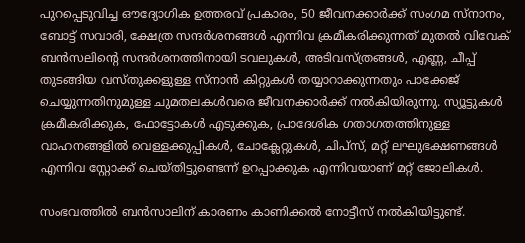പുറപ്പെടുവിച്ച ഔദ്യോഗിക ഉത്തരവ് പ്രകാരം, 50 ജീവനക്കാർക്ക് സംഗമ സ്നാനം, ബോട്ട് സവാരി, ക്ഷേത്ര സന്ദർശനങ്ങൾ എന്നിവ ക്രമീകരിക്കുന്നത് മുതൽ വിവേക് ബൻസലിന്റെ സന്ദർശനത്തിനായി ടവലുകൾ, അടിവസ്ത്രങ്ങൾ, എണ്ണ, ചീപ്പ് തുടങ്ങിയ വസ്തുക്കളുള്ള സ്നാൻ കിറ്റുകൾ തയ്യാറാക്കുന്നതും പാക്കേജ് ചെയ്യുന്നതിനുമുള്ള ചുമതലകൾവരെ ജീവനക്കാർക്ക് നൽകിയിരുന്നു. സ്യൂട്ടുകൾ ക്രമീകരിക്കുക, ഫോട്ടോകൾ എടുക്കുക, പ്രാദേശിക ഗതാഗതത്തിനുള്ള വാഹനങ്ങളിൽ വെള്ളക്കുപ്പികൾ, ചോക്ലേറ്റുകൾ, ചിപ്‌സ്, മറ്റ് ലഘുഭക്ഷണങ്ങൾ എന്നിവ സ്റ്റോക്ക് ചെയ്തിട്ടുണ്ടെന്ന് ഉറപ്പാക്കുക എന്നിവയാണ് മറ്റ് ജോലികൾ.

സംഭവത്തിൽ ബൻസാലിന് കാരണം കാണിക്കൽ നോട്ടീസ് നൽകിയിട്ടുണ്ട്.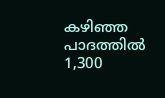കഴിഞ്ഞ പാദത്തിൽ 1,300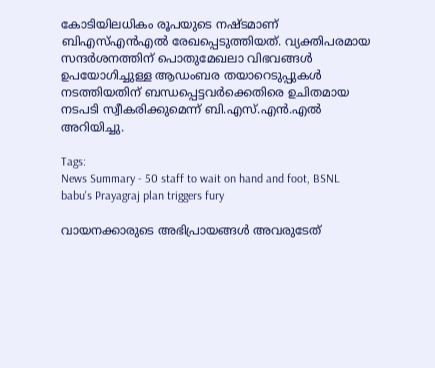കോടിയിലധികം രൂപയുടെ നഷ്ടമാണ് ബി‌എസ്‌എൻ‌എൽ രേഖപ്പെടുത്തിയത്. വ്യക്തിപരമായ സന്ദർശനത്തിന് പൊതുമേഖലാ വിഭവങ്ങൾ ഉപയോഗിച്ചുള്ള ആഡംബര തയാറെടുപ്പുകൾ നടത്തിയതിന് ബന്ധപ്പെട്ടവർക്കെതിരെ ഉചിതമായ നടപടി സ്വീകരിക്കുമെന്ന് ബി.എസ്.എൻ.എൽ അറിയിച്ചു.

Tags:
News Summary - 50 staff to wait on hand and foot, BSNL babu's Prayagraj plan triggers fury

വായനക്കാരുടെ അഭിപ്രായങ്ങള്‍ അവരുടേത്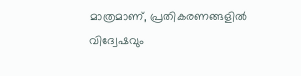മാത്രമാണ്, പ്രതികരണങ്ങളിൽ വിദ്വേഷവും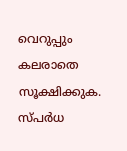വെറുപ്പും കലരാതെ സൂക്ഷിക്കുക. സ്പർധ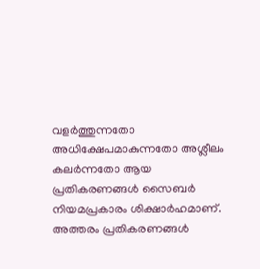വളർത്തുന്നതോ അധിക്ഷേപമാകുന്നതോ അശ്ലീലം കലർന്നതോ ആയ പ്രതികരണങ്ങൾ സൈബർ നിയമപ്രകാരം ശിക്ഷാർഹമാണ്. അത്തരം പ്രതികരണങ്ങൾ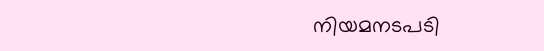നിയമനടപടി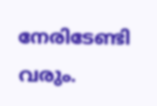നേരിടേണ്ടി വരും.